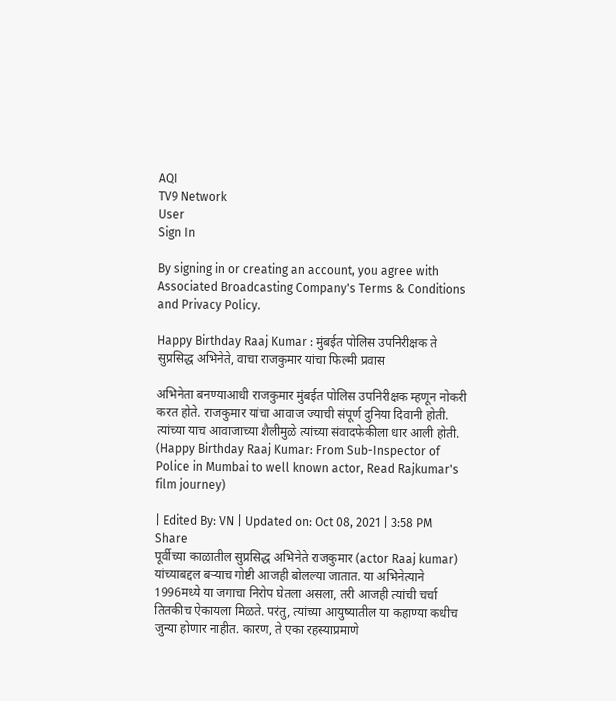AQI
TV9 Network
User
Sign In

By signing in or creating an account, you agree with Associated Broadcasting Company's Terms & Conditions and Privacy Policy.

Happy Birthday Raaj Kumar : मुंबईत पोलिस उपनिरीक्षक ते सुप्रसिद्ध अभिनेते, वाचा राजकुमार यांचा फिल्मी प्रवास

अभिनेता बनण्याआधी राजकुमार मुंबईत पोलिस उपनिरीक्षक म्हणून नोकरी करत होते. राजकुमार यांचा आवाज ज्याची संपूर्ण दुनिया दिवानी होती. त्यांच्या याच आवाजाच्या शैलीमुळे त्यांच्या संवादफेकीला धार आली होती. (Happy Birthday Raaj Kumar: From Sub-Inspector of Police in Mumbai to well known actor, Read Rajkumar's film journey)

| Edited By: VN | Updated on: Oct 08, 2021 | 3:58 PM
Share
पूर्वीच्या काळातील सुप्रसिद्ध अभिनेते राजकुमार (actor Raaj kumar) यांच्याबद्दल बर्‍याच गोष्टी आजही बोलल्या जातात. या अभिनेत्याने 1996मध्ये या जगाचा निरोप घेतला असला, तरी आजही त्यांची चर्चा तितकीच ऐकायला मिळते. परंतु, त्यांच्या आयुष्यातील या कहाण्या कधीच जुन्या होणार नाहीत. कारण, ते एका रहस्याप्रमाणे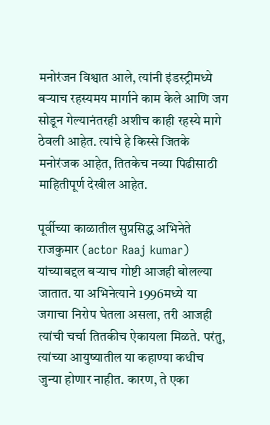मनोरंजन विश्वात आले, त्यांनी इंडस्ट्रीमध्ये बर्‍याच रहस्यमय मार्गाने काम केले आणि जग सोडून गेल्यानंतरही अशीच काही रहस्ये मागे ठेवली आहेत. त्यांचे हे किस्से जितके मनोरंजक आहेत, तितकेच नव्या पिढीसाठी माहितीपूर्ण देखील आहेत.

पूर्वीच्या काळातील सुप्रसिद्ध अभिनेते राजकुमार (actor Raaj kumar) यांच्याबद्दल बर्‍याच गोष्टी आजही बोलल्या जातात. या अभिनेत्याने 1996मध्ये या जगाचा निरोप घेतला असला, तरी आजही त्यांची चर्चा तितकीच ऐकायला मिळते. परंतु, त्यांच्या आयुष्यातील या कहाण्या कधीच जुन्या होणार नाहीत. कारण, ते एका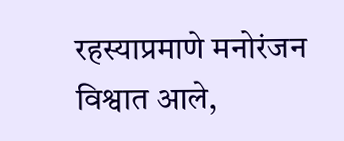रहस्याप्रमाणे मनोरंजन विश्वात आले,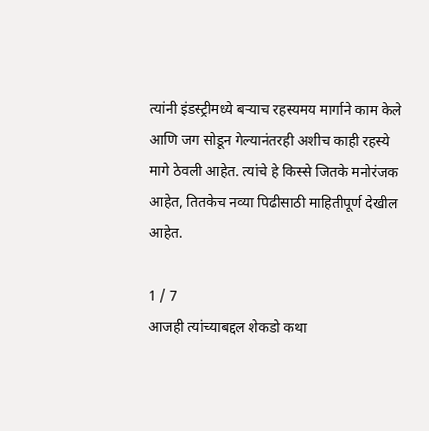त्यांनी इंडस्ट्रीमध्ये बर्‍याच रहस्यमय मार्गाने काम केले आणि जग सोडून गेल्यानंतरही अशीच काही रहस्ये मागे ठेवली आहेत. त्यांचे हे किस्से जितके मनोरंजक आहेत, तितकेच नव्या पिढीसाठी माहितीपूर्ण देखील आहेत.

1 / 7
आजही त्यांच्याबद्दल शेकडो कथा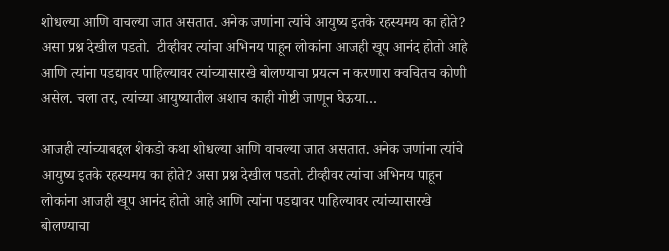शोधल्या आणि वाचल्या जात असतात. अनेक जणांना त्यांचे आयुष्य इतके रहस्यमय का होते? असा प्रश्न देखील पडतो.  टीव्हीवर त्यांचा अभिनय पाहून लोकांना आजही खूप आनंद होतो आहे आणि त्यांना पडद्यावर पाहिल्यावर त्यांच्यासारखे बोलण्याचा प्रयत्न न करणारा क्वचितच कोणी असेल. चला तर, त्यांच्या आयुष्यातील अशाच काही गोष्टी जाणून घेऊया…

आजही त्यांच्याबद्दल शेकडो कथा शोधल्या आणि वाचल्या जात असतात. अनेक जणांना त्यांचे आयुष्य इतके रहस्यमय का होते? असा प्रश्न देखील पडतो. टीव्हीवर त्यांचा अभिनय पाहून लोकांना आजही खूप आनंद होतो आहे आणि त्यांना पडद्यावर पाहिल्यावर त्यांच्यासारखे बोलण्याचा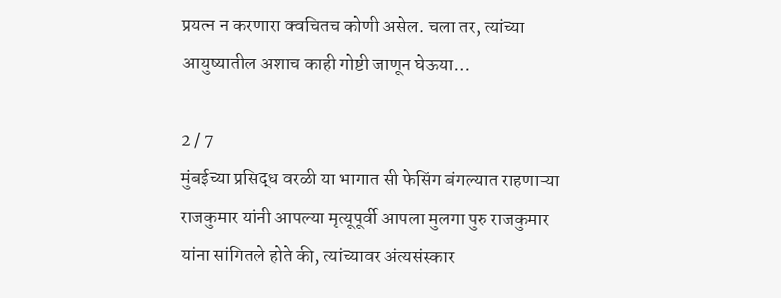प्रयत्न न करणारा क्वचितच कोणी असेल. चला तर, त्यांच्या आयुष्यातील अशाच काही गोष्टी जाणून घेऊया…

2 / 7
मुंबईच्या प्रसिद्ध वरळी या भागात सी फेसिंग बंगल्यात राहणाऱ्या राजकुमार यांनी आपल्या मृत्यूपूर्वी आपला मुलगा पुरु राजकुमार यांना सांगितले होते की, त्यांच्यावर अंत्यसंस्कार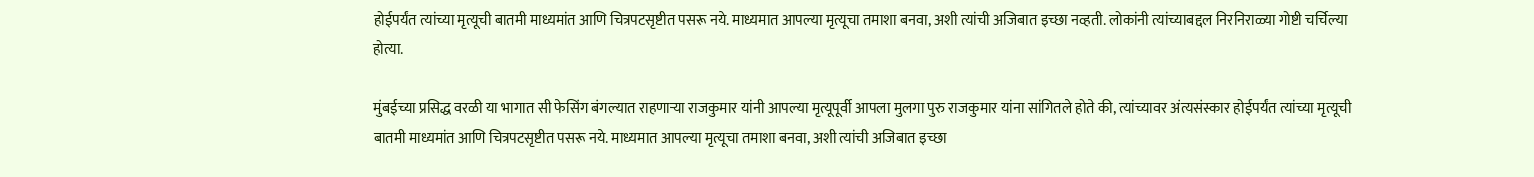होईपर्यंत त्यांच्या मृत्यूची बातमी माध्यमांत आणि चित्रपटसृष्टीत पसरू नये. माध्यमात आपल्या मृत्यूचा तमाशा बनवा, अशी त्यांची अजिबात इच्छा नव्हती. लोकांनी त्यांच्याबद्दल निरनिराळ्या गोष्टी चर्चिल्या होत्या.

मुंबईच्या प्रसिद्ध वरळी या भागात सी फेसिंग बंगल्यात राहणाऱ्या राजकुमार यांनी आपल्या मृत्यूपूर्वी आपला मुलगा पुरु राजकुमार यांना सांगितले होते की, त्यांच्यावर अंत्यसंस्कार होईपर्यंत त्यांच्या मृत्यूची बातमी माध्यमांत आणि चित्रपटसृष्टीत पसरू नये. माध्यमात आपल्या मृत्यूचा तमाशा बनवा, अशी त्यांची अजिबात इच्छा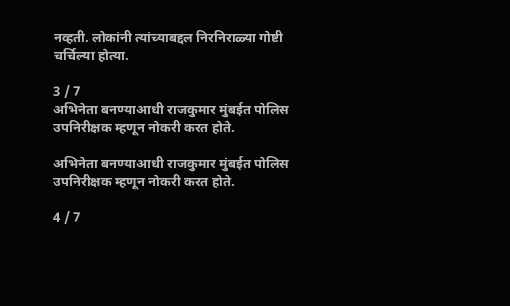नव्हती. लोकांनी त्यांच्याबद्दल निरनिराळ्या गोष्टी चर्चिल्या होत्या.

3 / 7
अभिनेता बनण्याआधी राजकुमार मुंबईत पोलिस उपनिरीक्षक म्हणून नोकरी करत होते.

अभिनेता बनण्याआधी राजकुमार मुंबईत पोलिस उपनिरीक्षक म्हणून नोकरी करत होते.

4 / 7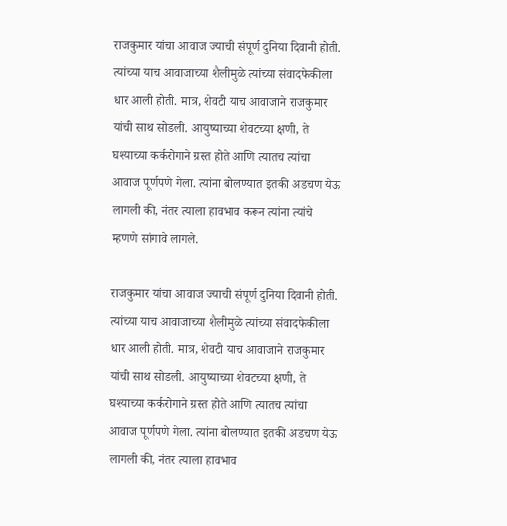राजकुमार यांचा आवाज ज्याची संपूर्ण दुनिया दिवानी होती. त्यांच्या याच आवाजाच्या शैलीमुळे त्यांच्या संवादफेकीला धार आली होती. मात्र, शेवटी याच आवाजाने राजकुमार यांची साथ सोडली. आयुष्याच्या शेवटच्या क्षणी, ते घश्याच्या कर्करोगाने ग्रस्त होते आणि त्यातच त्यांचा आवाज पूर्णपणे गेला. त्यांना बोलण्यात इतकी अडचण येऊ लागली की, नंतर त्याला हावभाव करून त्यांना त्यांचे म्हणणे सांगावे लागले.

राजकुमार यांचा आवाज ज्याची संपूर्ण दुनिया दिवानी होती. त्यांच्या याच आवाजाच्या शैलीमुळे त्यांच्या संवादफेकीला धार आली होती. मात्र, शेवटी याच आवाजाने राजकुमार यांची साथ सोडली. आयुष्याच्या शेवटच्या क्षणी, ते घश्याच्या कर्करोगाने ग्रस्त होते आणि त्यातच त्यांचा आवाज पूर्णपणे गेला. त्यांना बोलण्यात इतकी अडचण येऊ लागली की, नंतर त्याला हावभाव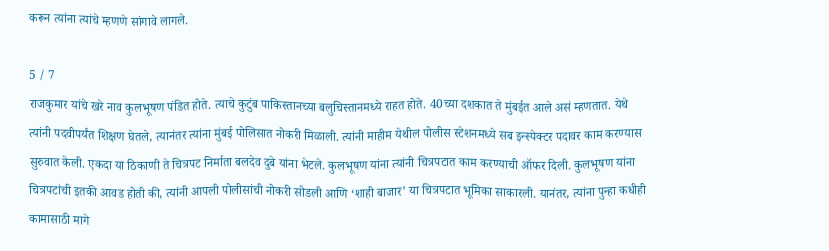करून त्यांना त्यांचे म्हणणे सांगावे लागले.

5 / 7
राजकुमार यांचे खरे नाव कुलभूषण पंडित होते. त्याचे कुटुंब पाकिस्तानच्या बलुचिस्तानमध्ये राहत होते. 40च्या दशकात ते मुंबईत आले असं म्हणतात. येथे त्यांनी पदवीपर्यंत शिक्षण घेतले, त्यानंतर त्यांना मुंबई पोलिसात नोकरी मिळाली. त्यांनी माहीम येथील पोलीस स्टेशनमध्ये सब इन्स्पेक्टर पदावर काम करण्यास सुरुवात केली. एकदा या ठिकाणी ते चित्रपट निर्माता बलदेव दुबे यांना भेटले. कुलभूषण यांना त्यांनी चित्रपटात काम करण्याची ऑफर दिली. कुलभूषण यांना चित्रपटांची इतकी आवड होती की, त्यांनी आपली पोलीसांची नोकरी सोडली आणि ‘शाही बाजार’ या चित्रपटात भूमिका साकारली. यानंतर, त्यांना पुन्हा कधीही कामासाठी मागे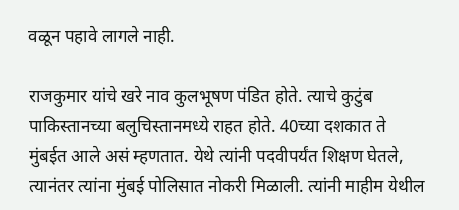वळून पहावे लागले नाही.

राजकुमार यांचे खरे नाव कुलभूषण पंडित होते. त्याचे कुटुंब पाकिस्तानच्या बलुचिस्तानमध्ये राहत होते. 40च्या दशकात ते मुंबईत आले असं म्हणतात. येथे त्यांनी पदवीपर्यंत शिक्षण घेतले, त्यानंतर त्यांना मुंबई पोलिसात नोकरी मिळाली. त्यांनी माहीम येथील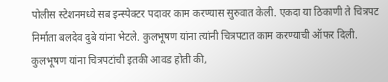पोलीस स्टेशनमध्ये सब इन्स्पेक्टर पदावर काम करण्यास सुरुवात केली. एकदा या ठिकाणी ते चित्रपट निर्माता बलदेव दुबे यांना भेटले. कुलभूषण यांना त्यांनी चित्रपटात काम करण्याची ऑफर दिली. कुलभूषण यांना चित्रपटांची इतकी आवड होती की,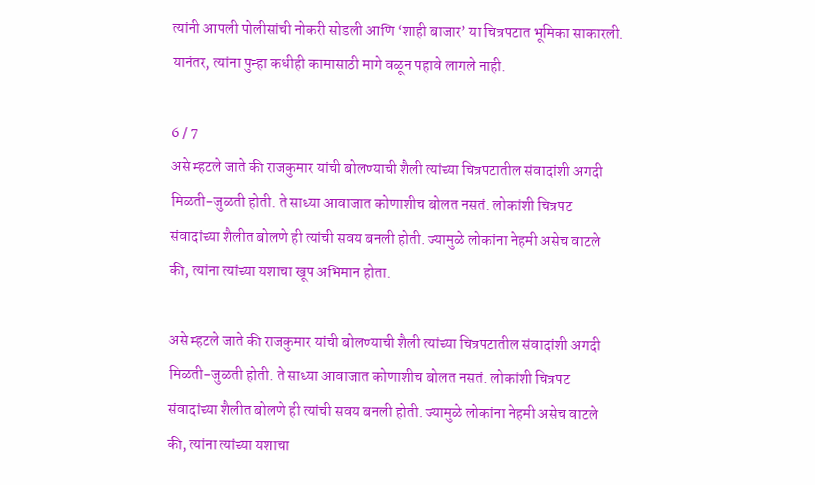त्यांनी आपली पोलीसांची नोकरी सोडली आणि ‘शाही बाजार’ या चित्रपटात भूमिका साकारली. यानंतर, त्यांना पुन्हा कधीही कामासाठी मागे वळून पहावे लागले नाही.

6 / 7
असे म्हटले जाते की राजकुमार यांची बोलण्याची शैली त्यांच्या चित्रपटातील संवादांशी अगदी मिळती-जुळती होती. ते साध्या आवाजात कोणाशीच बोलत नसतं. लोकांशी चित्रपट संवादांच्या शैलीत बोलणे ही त्यांची सवय बनली होती. ज्यामुळे लोकांना नेहमी असेच वाटले की, त्यांना त्यांच्या यशाचा खूप अभिमान होता.

असे म्हटले जाते की राजकुमार यांची बोलण्याची शैली त्यांच्या चित्रपटातील संवादांशी अगदी मिळती-जुळती होती. ते साध्या आवाजात कोणाशीच बोलत नसतं. लोकांशी चित्रपट संवादांच्या शैलीत बोलणे ही त्यांची सवय बनली होती. ज्यामुळे लोकांना नेहमी असेच वाटले की, त्यांना त्यांच्या यशाचा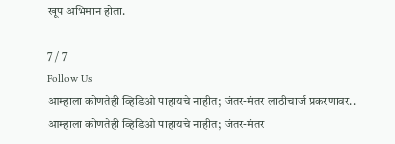खूप अभिमान होता.

7 / 7
Follow Us
आम्हाला कोणतेही व्हिडिओ पाहायचे नाहीत; जंतर-मंतर लाठीचार्ज प्रकरणावर..
आम्हाला कोणतेही व्हिडिओ पाहायचे नाहीत; जंतर-मंतर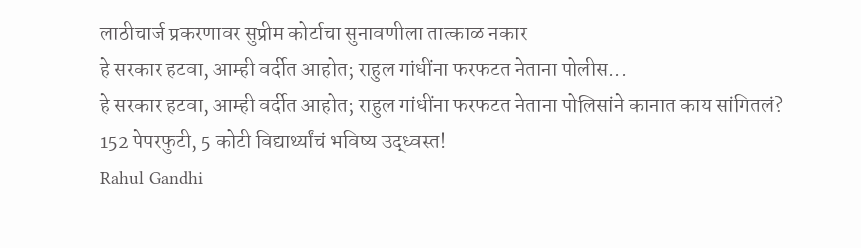लाठीचार्ज प्रकरणावर सुप्रीम कोर्टाचा सुनावणीला तात्काळ नकार
हे सरकार हटवा, आम्ही वर्दीत आहोत; राहुल गांधींना फरफटत नेताना पोलीस...
हे सरकार हटवा, आम्ही वर्दीत आहोत; राहुल गांधींना फरफटत नेताना पोलिसांने कानात काय सांगितलं?
152 पेपरफुटी, 5 कोटी विद्यार्थ्यांचं भविष्य उद्ध्वस्त!
Rahul Gandhi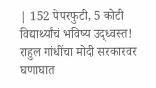| 152 पेपरफुटी, 5 कोटी विद्यार्थ्यांचं भविष्य उद्ध्वस्त! राहुल गांधींचा मोदी सरकारवर घणाघात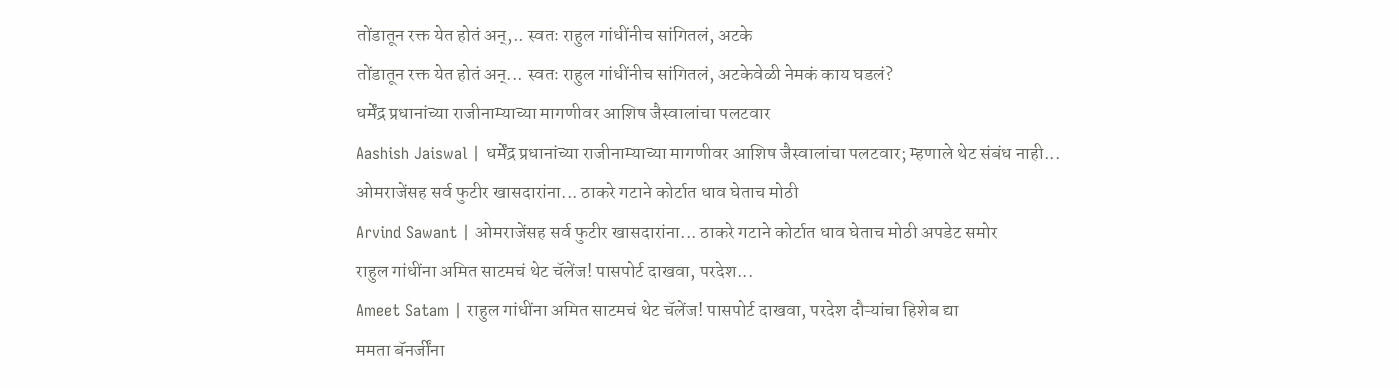तोंडातून रक्त येत होतं अन्,.. स्वतः राहुल गांधींनीच सांगितलं, अटके
तोंडातून रक्त येत होतं अन्... स्वतः राहुल गांधींनीच सांगितलं, अटकेवेळी नेमकं काय घडलं?
धर्मेंद्र प्रधानांच्या राजीनाम्याच्या मागणीवर आशिष जैस्वालांचा पलटवार
Aashish Jaiswal | धर्मेंद्र प्रधानांच्या राजीनाम्याच्या मागणीवर आशिष जैस्वालांचा पलटवार; म्हणाले थेट संबंध नाही...
ओमराजेंसह सर्व फुटीर खासदारांना... ठाकरे गटाने कोर्टात धाव घेताच मोठी
Arvind Sawant | ओमराजेंसह सर्व फुटीर खासदारांना... ठाकरे गटाने कोर्टात धाव घेताच मोठी अपडेट समोर
राहुल गांधींना अमित साटमचं थेट चॅलेंज! पासपोर्ट दाखवा, परदेश...
Ameet Satam | राहुल गांधींना अमित साटमचं थेट चॅलेंज! पासपोर्ट दाखवा, परदेश दौऱ्यांचा हिशेब द्या
ममता बॅनर्जींना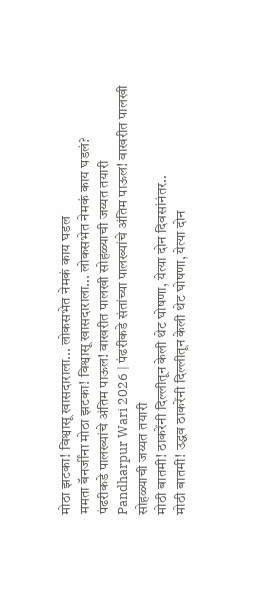मोठा झटका! विश्वासू खासदाराला... लोकसभेत नेमकं काय घडल
ममता बॅनर्जींना मोठा झटका! विश्वासू खासदाराला... लोकसभेत नेमकं काय घडलं?
पंढरीकडे पालख्यांचे अंतिम पाऊल! वाखरीत पालखी सोहळ्याची जय्यत तयारी
Pandharpur Wari 2026 | पंढरीकडे संतांच्या पालख्यांचे अंतिम पाऊल! वाखरीत पालखी सोहळ्याची जय्यत तयारी
मोठी बातमी! ठाकरेंनी दिल्लीतून केली थेट घोषणा, येत्या दोन दिवसांनंतर..
मोठी बातमी! उद्धव ठाकरेंनी दिल्लीतून केली थेट घोषणा, येत्या दोन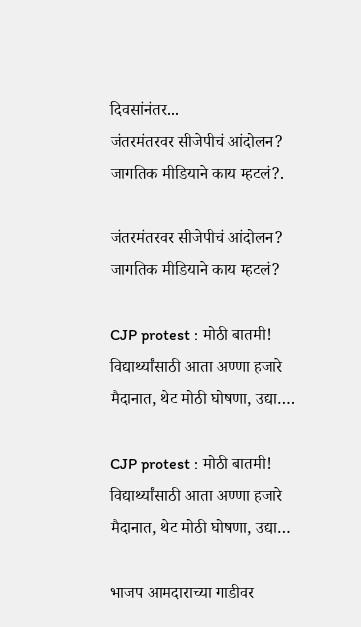दिवसांनंतर...
जंतरमंतरवर सीजेपीचं आंदोलन? जागतिक मीडियाने काय म्हटलं?.

जंतरमंतरवर सीजेपीचं आंदोलन? जागतिक मीडियाने काय म्हटलं?

CJP protest : मोठी बातमी! विद्यार्थ्यांसाठी आता अण्णा हजारे मैदानात, थेट मोठी घोषणा, उद्या….

CJP protest : मोठी बातमी! विद्यार्थ्यांसाठी आता अण्णा हजारे मैदानात, थेट मोठी घोषणा, उद्या…

भाजप आमदाराच्या गाडीवर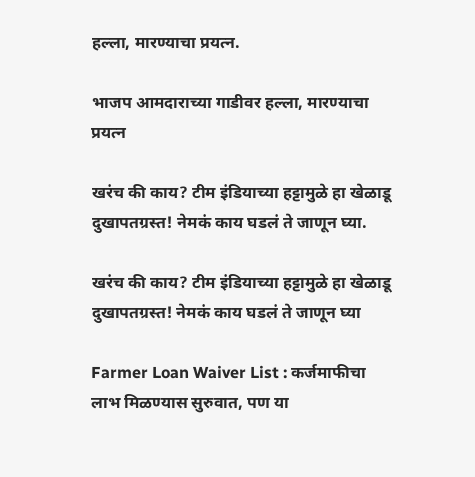हल्ला, मारण्याचा प्रयत्न.

भाजप आमदाराच्या गाडीवर हल्ला, मारण्याचा प्रयत्न

खरंच की काय? टीम इंडियाच्या हट्टामुळे हा खेळाडू दुखापतग्रस्त! नेमकं काय घडलं ते जाणून घ्या.

खरंच की काय? टीम इंडियाच्या हट्टामुळे हा खेळाडू दुखापतग्रस्त! नेमकं काय घडलं ते जाणून घ्या

Farmer Loan Waiver List : कर्जमाफीचा लाभ मिळण्यास सुरुवात, पण या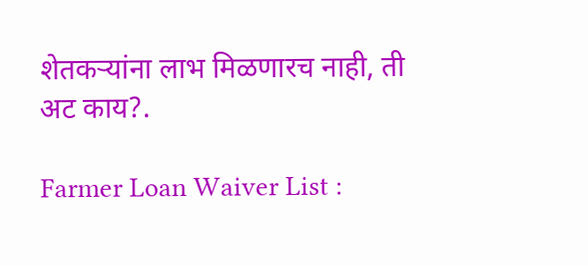शेतकऱ्यांना लाभ मिळणारच नाही, ती अट काय?.

Farmer Loan Waiver List :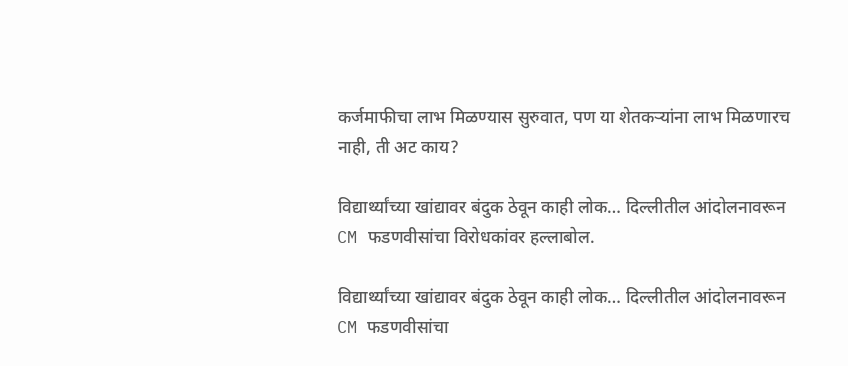कर्जमाफीचा लाभ मिळण्यास सुरुवात, पण या शेतकऱ्यांना लाभ मिळणारच नाही, ती अट काय?

विद्यार्थ्यांच्या खांद्यावर बंदुक ठेवून काही लोक… दिल्लीतील आंदोलनावरून CM फडणवीसांचा विरोधकांवर हल्लाबोल.

विद्यार्थ्यांच्या खांद्यावर बंदुक ठेवून काही लोक… दिल्लीतील आंदोलनावरून CM फडणवीसांचा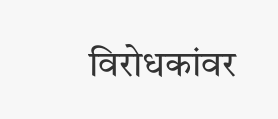विरोधकांवर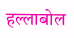हल्लाबोल